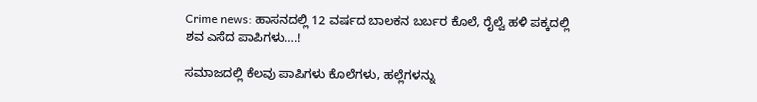Crime news: ಹಾಸನದಲ್ಲಿ 12 ವರ್ಷದ ಬಾಲಕನ ಬರ್ಬರ ಕೊಲೆ, ರೈಲ್ವೆ ಹಳಿ ಪಕ್ಕದಲ್ಲಿ ಶವ ಎಸೆದ ಪಾಪಿಗಳು….!

ಸಮಾಜದಲ್ಲಿ ಕೆಲವು ಪಾಪಿಗಳು ಕೊಲೆಗಳು, ಹಲ್ಲೆಗಳನ್ನು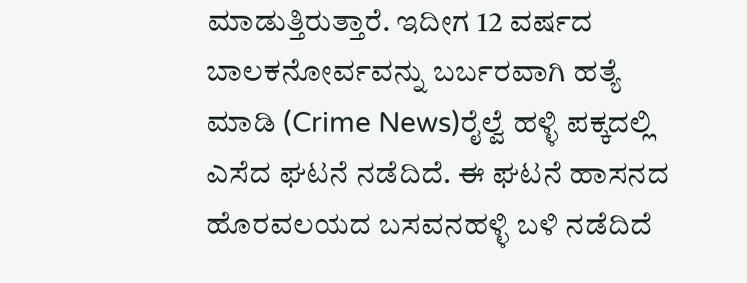ಮಾಡುತ್ತಿರುತ್ತಾರೆ. ಇದೀಗ 12 ವರ್ಷದ ಬಾಲಕನೋರ್ವವನ್ನು ಬರ್ಬರವಾಗಿ ಹತ್ಯೆ ಮಾಡಿ (Crime News)ರೈಲ್ವೆ ಹಳ್ಳಿ ಪಕ್ಕದಲ್ಲಿ ಎಸೆದ ಘಟನೆ ನಡೆದಿದೆ. ಈ ಘಟನೆ ಹಾಸನದ ಹೊರವಲಯದ ಬಸವನಹಳ್ಳಿ ಬಳಿ ನಡೆದಿದೆ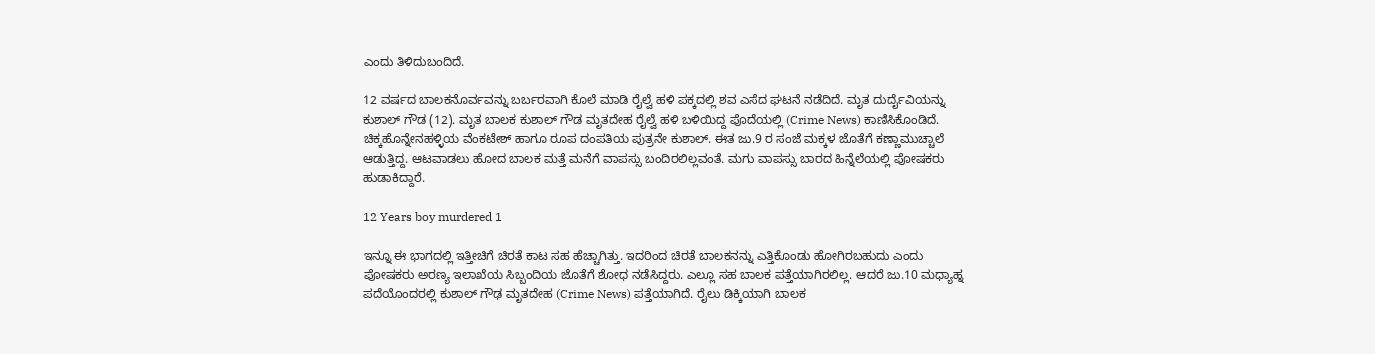ಎಂದು ತಿಳಿದುಬಂದಿದೆ.

12 ವರ್ಷದ ಬಾಲಕನೊರ್ವವನ್ನು ಬರ್ಬರವಾಗಿ ಕೊಲೆ ಮಾಡಿ ರೈಲ್ವೆ ಹಳಿ ಪಕ್ಕದಲ್ಲಿ ಶವ ಎಸೆದ ಘಟನೆ ನಡೆದಿದೆ. ಮೃತ ದುರ್ದೈವಿಯನ್ನು ಕುಶಾಲ್ ಗೌಡ (12). ಮೃತ ಬಾಲಕ ಕುಶಾಲ್ ಗೌಡ ಮೃತದೇಹ ರೈಲ್ವೆ ಹಳಿ ಬಳಿಯಿದ್ದ ಪೊದೆಯಲ್ಲಿ (Crime News) ಕಾಣಿಸಿಕೊಂಡಿದೆ. ಚಿಕ್ಕಹೊನ್ನೇನಹಳ್ಳಿಯ ವೆಂಕಟೇಶ್ ಹಾಗೂ ರೂಪ ದಂಪತಿಯ ಪುತ್ರನೇ ಕುಶಾಲ್. ಈತ ಜು.9 ರ ಸಂಜೆ ಮಕ್ಕಳ ಜೊತೆಗೆ ಕಣ್ಣಾಮುಚ್ಚಾಲೆ ಆಡುತ್ತಿದ್ದ. ಆಟವಾಡಲು ಹೋದ ಬಾಲಕ ಮತ್ತೆ ಮನೆಗೆ ವಾಪಸ್ಸು ಬಂದಿರಲಿಲ್ಲವಂತೆ. ಮಗು ವಾಪಸ್ಸು ಬಾರದ ಹಿನ್ನೆಲೆಯಲ್ಲಿ ಪೋಷಕರು ಹುಡಾಕಿದ್ದಾರೆ.

12 Years boy murdered 1

ಇನ್ನೂ ಈ ಭಾಗದಲ್ಲಿ ಇತ್ತೀಚಿಗೆ ಚಿರತೆ ಕಾಟ ಸಹ ಹೆಚ್ಚಾಗಿತ್ತು. ಇದರಿಂದ ಚಿರತೆ ಬಾಲಕನನ್ನು ಎತ್ತಿಕೊಂಡು ಹೋಗಿರಬಹುದು ಎಂದು ಪೋಷಕರು ಅರಣ್ಯ ಇಲಾಖೆಯ ಸಿಬ್ಬಂದಿಯ ಜೊತೆಗೆ ಶೋಧ ನಡೆಸಿದ್ದರು. ಎಲ್ಲೂ ಸಹ ಬಾಲಕ ಪತ್ತೆಯಾಗಿರಲಿಲ್ಲ. ಆದರೆ ಜು.10 ಮಧ್ಯಾಹ್ನ ಪದೆಯೊಂದರಲ್ಲಿ ಕುಶಾಲ್ ಗೌಢ ಮೃತದೇಹ (Crime News) ಪತ್ತೆಯಾಗಿದೆ. ರೈಲು ಡಿಕ್ಕಿಯಾಗಿ ಬಾಲಕ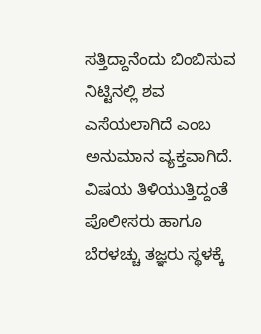ಸತ್ತಿದ್ದಾನೆಂದು ಬಿಂಬಿಸುವ ನಿಟ್ಟಿನಲ್ಲಿ ಶವ ಎಸೆಯಲಾಗಿದೆ ಎಂಬ ಅನುಮಾನ ವ್ಯಕ್ತವಾಗಿದೆ. ವಿಷಯ ತಿಳಿಯುತ್ತಿದ್ದಂತೆ ಪೊಲೀಸರು ಹಾಗೂ ಬೆರಳಚ್ಚು ತಜ್ಞರು ಸ್ಥಳಕ್ಕೆ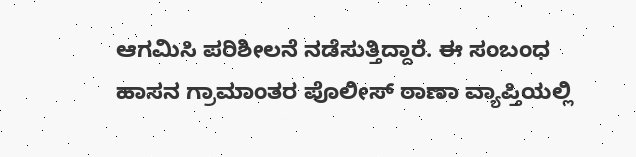ಆಗಮಿಸಿ ಪರಿಶೀಲನೆ ನಡೆಸುತ್ತಿದ್ದಾರೆ. ಈ ಸಂಬಂಧ ಹಾಸನ ಗ್ರಾಮಾಂತರ ಪೊಲೀಸ್ ಠಾಣಾ ವ್ಯಾಪ್ತಿಯಲ್ಲಿ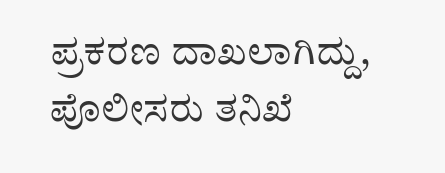ಪ್ರಕರಣ ದಾಖಲಾಗಿದ್ದು, ಪೊಲೀಸರು ತನಿಖೆ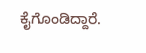ಕೈಗೊಂಡಿದ್ದಾರೆ.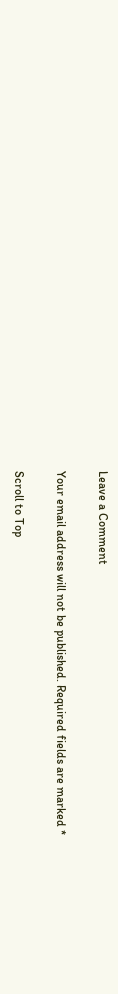Leave a Comment

Your email address will not be published. Required fields are marked *

Scroll to Top